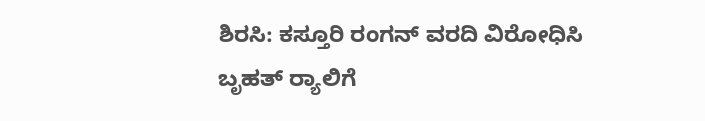ಶಿರಸಿ: ಕಸ್ತೂರಿ ರಂಗನ್ ವರದಿ ವಿರೋಧಿಸಿ ಬೃಹತ್ ರ‍್ಯಾಲಿಗೆ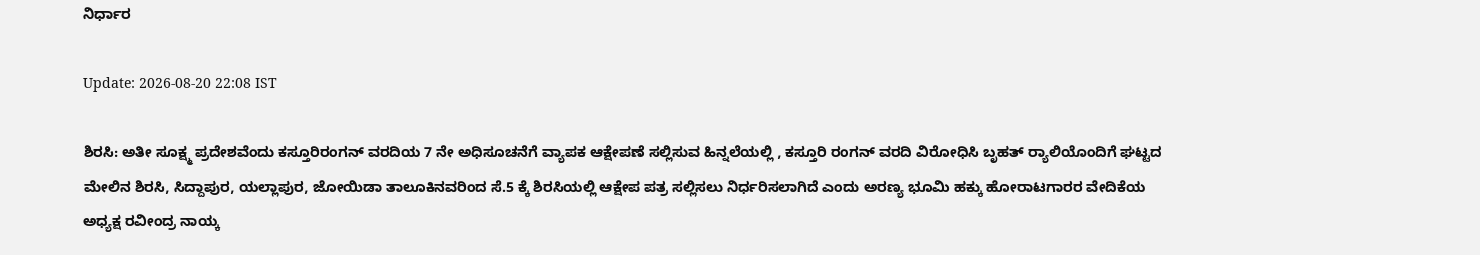ನಿರ್ಧಾರ

Update: 2026-08-20 22:08 IST

ಶಿರಸಿ: ಅತೀ ಸೂಕ್ಷ್ಮ ಪ್ರದೇಶವೆಂದು ಕಸ್ತೂರಿರಂಗನ್ ವರದಿಯ 7 ನೇ ಅಧಿಸೂಚನೆಗೆ ವ್ಯಾಪಕ ಆಕ್ಷೇಪಣೆ ಸಲ್ಲಿಸುವ ಹಿನ್ನಲೆಯಲ್ಲಿ , ಕಸ್ತೂರಿ ರಂಗನ್ ವರದಿ ವಿರೋಧಿಸಿ ಬೃಹತ್ ರ‍್ಯಾಲಿಯೊಂದಿಗೆ ಘಟ್ಟದ ಮೇಲಿನ ಶಿರಸಿ, ಸಿದ್ದಾಪುರ, ಯಲ್ಲಾಪುರ, ಜೋಯಿಡಾ ತಾಲೂಕಿನವರಿಂದ ಸೆ.5 ಕ್ಕೆ ಶಿರಸಿಯಲ್ಲಿ ಆಕ್ಷೇಪ ಪತ್ರ ಸಲ್ಲಿಸಲು ನಿರ್ಧರಿಸಲಾಗಿದೆ ಎಂದು ಅರಣ್ಯ ಭೂಮಿ ಹಕ್ಕು ಹೋರಾಟಗಾರರ ವೇದಿಕೆಯ ಅಧ್ಯಕ್ಷ ರವೀಂದ್ರ ನಾಯ್ಕ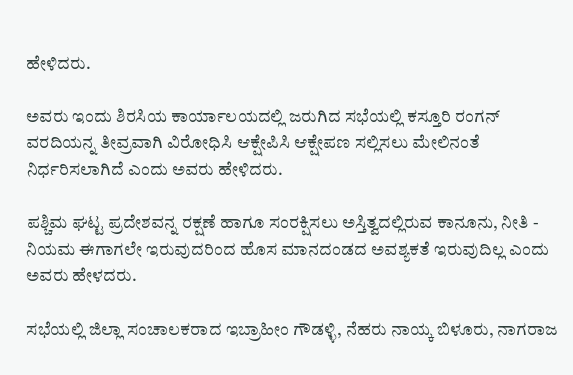ಹೇಳಿದರು.

ಅವರು ಇಂದು ಶಿರಸಿಯ ಕಾರ್ಯಾಲಯದಲ್ಲಿ ಜರುಗಿದ ಸಭೆಯಲ್ಲಿ ಕಸ್ತೂರಿ ರಂಗನ್ ವರದಿಯನ್ನ ತೀವ್ರವಾಗಿ ವಿರೋಧಿಸಿ ಆಕ್ಷೇಪಿಸಿ ಆಕ್ಷೇಪಣ ಸಲ್ಲಿಸಲು ಮೇಲಿನಂತೆ ನಿರ್ಧರಿಸಲಾಗಿದೆ ಎಂದು ಅವರು ಹೇಳಿದರು.

ಪಶ್ಚಿಮ ಘಟ್ಟ ಪ್ರದೇಶವನ್ನ ರಕ್ಷಣೆ ಹಾಗೂ ಸಂರಕ್ಷಿಸಲು ಅಸ್ತಿತ್ವದಲ್ಲಿರುವ ಕಾನೂನು, ನೀತಿ - ನಿಯಮ ಈಗಾಗಲೇ ಇರುವುದರಿಂದ ಹೊಸ ಮಾನದಂಡದ ಅವಶ್ಯಕತೆ ಇರುವುದಿಲ್ಲ ಎಂದು ಅವರು ಹೇಳದರು.

ಸಭೆಯಲ್ಲಿ ಜಿಲ್ಲಾ ಸಂಚಾಲಕರಾದ ಇಬ್ರಾಹೀಂ ಗೌಡಳ್ಳಿ, ನೆಹರು ನಾಯ್ಕ ಬಿಳೂರು, ನಾಗರಾಜ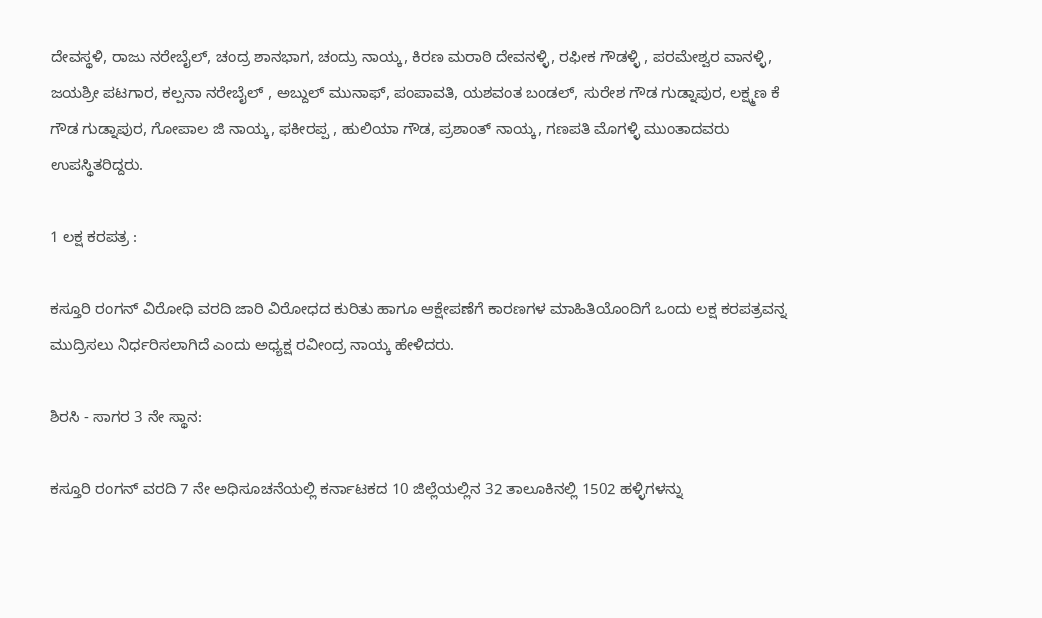ದೇವಸ್ಥಳಿ, ರಾಜು ನರೇಬೈಲ್, ಚಂದ್ರ ಶಾನಭಾಗ, ಚಂದ್ರು ನಾಯ್ಕ, ಕಿರಣ ಮರಾಠಿ ದೇವನಳ್ಳಿ, ರಫೀಕ ಗೌಡಳ್ಳಿ , ಪರಮೇಶ್ವರ ವಾನಳ್ಳಿ, ಜಯಶ್ರೀ ಪಟಗಾರ, ಕಲ್ಪನಾ ನರೇಬೈಲ್ , ಅಬ್ದುಲ್ ಮುನಾಫ್, ಪಂಪಾವತಿ, ಯಶವಂತ ಬಂಡಲ್, ಸುರೇಶ ಗೌಡ ಗುಡ್ನಾಪುರ, ಲಕ್ಷ್ಮಣ ಕೆ ಗೌಡ ಗುಡ್ನಾಪುರ, ಗೋಪಾಲ ಜಿ ನಾಯ್ಕ, ಫಕೀರಪ್ಪ , ಹುಲಿಯಾ ಗೌಡ, ಪ್ರಶಾಂತ್ ನಾಯ್ಕ, ಗಣಪತಿ ಮೊಗಳ್ಳಿ ಮುಂತಾದವರು ಉಪಸ್ಥಿತರಿದ್ದರು.

1 ಲಕ್ಷ ಕರಪತ್ರ :

ಕಸ್ತೂರಿ ರಂಗನ್ ವಿರೋಧಿ ವರದಿ ಜಾರಿ ವಿರೋಧದ ಕುರಿತು ಹಾಗೂ ಆಕ್ಷೇಪಣೆಗೆ ಕಾರಣಗಳ ಮಾಹಿತಿಯೊಂದಿಗೆ ಒಂದು ಲಕ್ಷ ಕರಪತ್ರವನ್ನ ಮುದ್ರಿಸಲು ನಿರ್ಧರಿಸಲಾಗಿದೆ ಎಂದು ಅಧ್ಯಕ್ಷ ರವೀಂದ್ರ ನಾಯ್ಕ ಹೇಳಿದರು.

ಶಿರಸಿ - ಸಾಗರ 3 ನೇ ಸ್ಥಾನ:

ಕಸ್ತೂರಿ ರಂಗನ್ ವರದಿ 7 ನೇ ಅಧಿಸೂಚನೆಯಲ್ಲಿ ಕರ್ನಾಟಕದ 10 ಜಿಲ್ಲೆಯಲ್ಲಿನ 32 ತಾಲೂಕಿನಲ್ಲಿ 1502 ಹಳ್ಳಿಗಳನ್ನು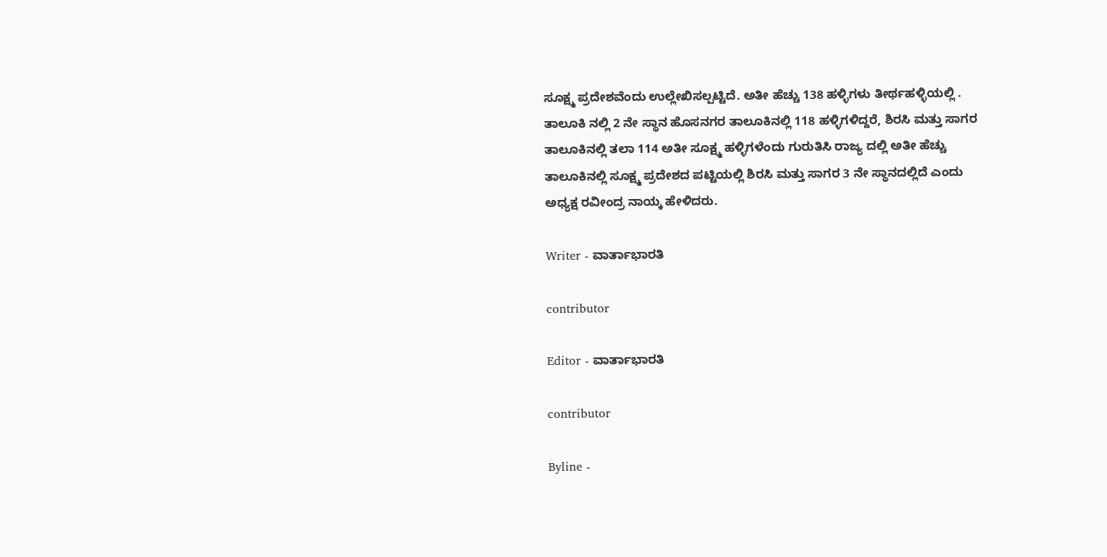ಸೂಕ್ಷ್ಮ ಪ್ರದೇಶವೆಂದು ಉಲ್ಲೇಖಿಸಲ್ಪಟ್ಟಿದೆ. ಅತೀ ಹೆಚ್ಚು 138 ಹಳ್ಳಿಗಳು ತೀರ್ಥಹಳ್ಳಿಯಲ್ಲಿ . ತಾಲೂಕಿ ನಲ್ಲಿ 2 ನೇ ಸ್ಥಾನ ಹೊಸನಗರ ತಾಲೂಕಿನಲ್ಲಿ 118 ಹಳ್ಳಿಗಳಿದ್ದರೆ, ಶಿರಸಿ ಮತ್ತು ಸಾಗರ ತಾಲೂಕಿನಲ್ಲಿ ತಲಾ 114 ಅತೀ ಸೂಕ್ಷ್ಮ ಹಳ್ಳಿಗಳೆಂದು ಗುರುತಿಸಿ ರಾಜ್ಯ ದಲ್ಲಿ ಅತೀ ಹೆಚ್ಚು ತಾಲೂಕಿನಲ್ಲಿ ಸೂಕ್ಷ್ಮ ಪ್ರದೇಶದ ಪಟ್ಟಿಯಲ್ಲಿ ಶಿರಸಿ ಮತ್ತು ಸಾಗರ 3 ನೇ ಸ್ಥಾನದಲ್ಲಿದೆ ಎಂದು ಅಧ್ಯಕ್ಷ ರವೀಂದ್ರ ನಾಯ್ಕ ಹೇಳಿದರು.

Writer - ವಾರ್ತಾಭಾರತಿ

contributor

Editor - ವಾರ್ತಾಭಾರತಿ

contributor

Byline -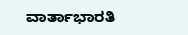ವಾರ್ತಾಭಾರತಿ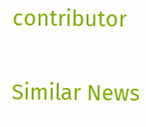contributor

Similar News